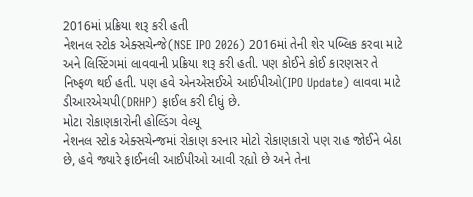2016માં પ્રક્રિયા શરૂ કરી હતી
નેશનલ સ્ટોક એક્સચેન્જે(NSE IPO 2026) 2016માં તેની શેર પબ્લિક કરવા માટે અને લિસ્ટિંગમાં લાવવાની પ્રક્રિયા શરૂ કરી હતી. પણ કોઈને કોઈ કારણસર તે નિષ્ફળ થઈ હતી. પણ હવે એનએસઈએ આઈપીઓ(IPO Update) લાવવા માટે ડીઆરએચપી(DRHP) ફાઈલ કરી દીધું છે.
મોટા રોકાણકારોની હોલ્ડિંગ વેલ્યૂ
નેશનલ સ્ટોક એક્સચેન્જમાં રોકાણ કરનાર મોટો રોકાણકારો પણ રાહ જોઈને બેઠા છે, હવે જ્યારે ફાઈનલી આઈપીઓ આવી રહ્યો છે અને તેના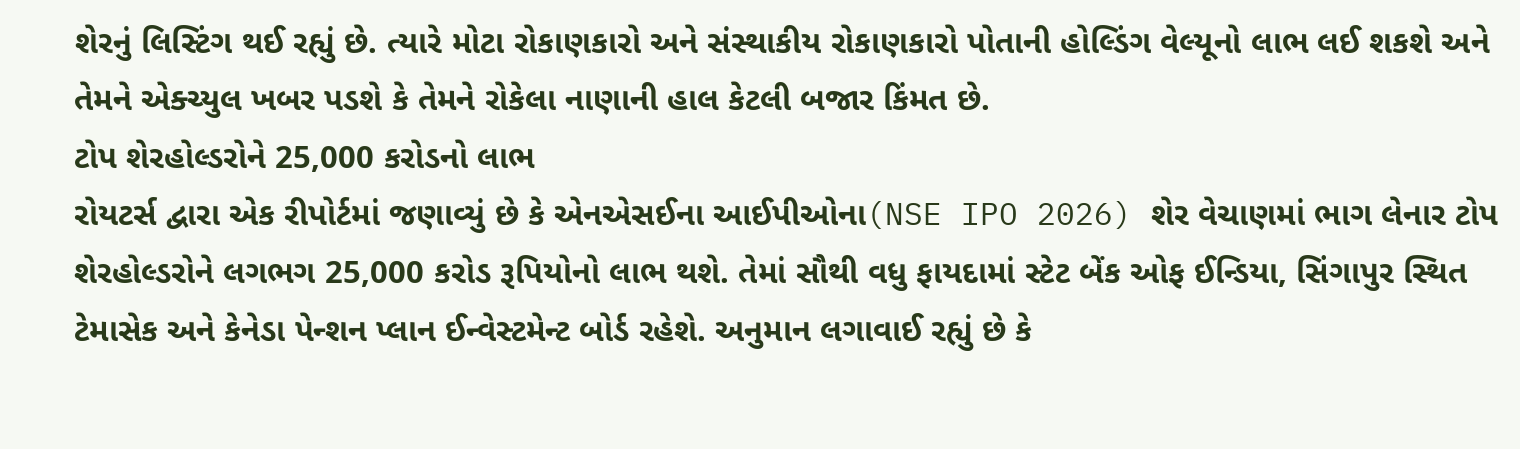શેરનું લિસ્ટિંગ થઈ રહ્યું છે. ત્યારે મોટા રોકાણકારો અને સંસ્થાકીય રોકાણકારો પોતાની હોલ્ડિંગ વેલ્યૂનો લાભ લઈ શકશે અને તેમને એક્ચ્યુલ ખબર પડશે કે તેમને રોકેલા નાણાની હાલ કેટલી બજાર કિંમત છે.
ટોપ શેરહોલ્ડરોને 25,000 કરોડનો લાભ
રોયટર્સ દ્વારા એક રીપોર્ટમાં જણાવ્યું છે કે એનએસઈના આઈપીઓના(NSE IPO 2026) શેર વેચાણમાં ભાગ લેનાર ટોપ શેરહોલ્ડરોને લગભગ 25,000 કરોડ રૂપિયોનો લાભ થશે. તેમાં સૌથી વધુ ફાયદામાં સ્ટેટ બેંક ઓફ ઈન્ડિયા, સિંગાપુર સ્થિત ટેમાસેક અને કેનેડા પેન્શન પ્લાન ઈન્વેસ્ટમેન્ટ બોર્ડ રહેશે. અનુમાન લગાવાઈ રહ્યું છે કે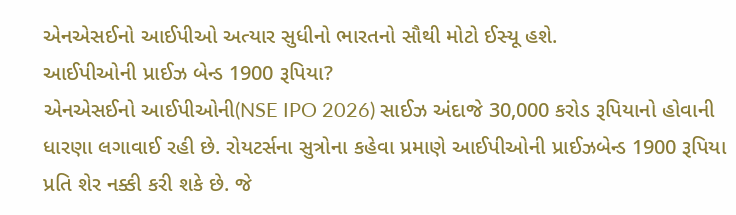એનએસઈનો આઈપીઓ અત્યાર સુધીનો ભારતનો સૌથી મોટો ઈસ્યૂ હશે.
આઈપીઓની પ્રાઈઝ બેન્ડ 1900 રૂપિયા?
એનએસઈનો આઈપીઓની(NSE IPO 2026) સાઈઝ અંદાજે 30,000 કરોડ રૂપિયાનો હોવાની ધારણા લગાવાઈ રહી છે. રોયટર્સના સુત્રોના કહેવા પ્રમાણે આઈપીઓની પ્રાઈઝબેન્ડ 1900 રૂપિયા પ્રતિ શેર નક્કી કરી શકે છે. જે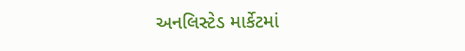અનલિસ્ટેડ માર્કેટમાં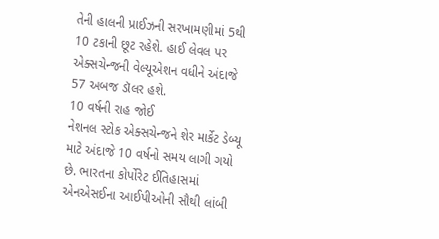તેની હાલની પ્રાઈઝની સરખામણીમાં 5થી 10 ટકાની છૂટ રહેશે. હાઈ લેવલ પર એક્સચેન્જની વેલ્યૂએશન વધીને અંદાજે 57 અબજ ડૉલર હશે.
10 વર્ષની રાહ જોઈ
નેશનલ સ્ટોક એક્સચેન્જને શેર માર્કેટ ડેબ્યૂ માટે અંદાજે 10 વર્ષનો સમય લાગી ગયો છે. ભારતના કોર્પોરેટ ઈતિહાસમાં એનએસઈના આઈપીઓની સૌથી લાંબી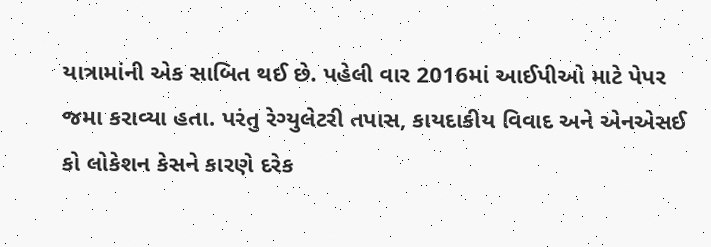યાત્રામાંની એક સાબિત થઈ છે. પહેલી વાર 2016માં આઈપીઓ માટે પેપર જમા કરાવ્યા હતા. પરંતુ રેગ્યુલેટરી તપાસ, કાયદાકીય વિવાદ અને એનએસઈ કો લોકેશન કેસને કારણે દરેક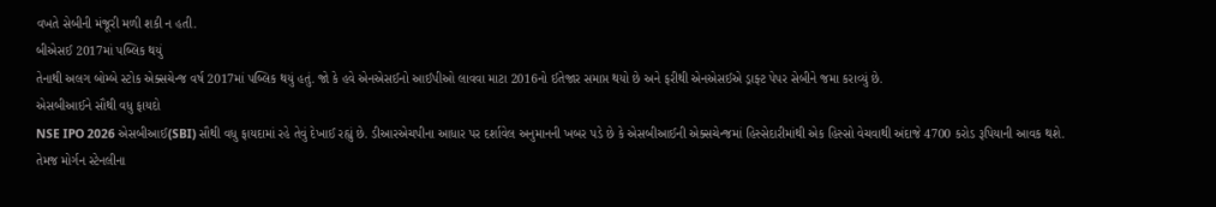વખતે સેબીની મંજૂરી મળી શકી ન હતી.
બીએસઈ 2017માં પબ્લિક થયું
તેનાથી અલગ બોમ્બે સ્ટોક એક્સચેન્જ વર્ષ 2017માં પબ્લિક થયું હતું. જો કે હવે એનએસઈનો આઈપીઓ લાવવા માટા 2016નો ઈતેજાર સમાપ્ત થયો છે અને ફરીથી એનએસઈએ ડ્રાફ્ટ પેપર સેબીને જમા કરાવ્યું છે.
એસબીઆઈને સૌથી વધુ ફાયદો
NSE IPO 2026 એસબીઆઈ(SBI) સૌથી વધુ ફાયદામાં રહે તેવું દેખાઈ રહ્યું છે. ડીઆરએચપીના આધાર પર દર્શાવેલ અનુમાનની ખબર પડે છે કે એસબીઆઈની એક્સચેન્જમાં હિસ્સેદારીમાંથી એક હિસ્સો વેચવાથી અંદાજે 4700 કરોડ રૂપિયાની આવક થશે. તેમજ મોર્ગન સ્ટેનલીના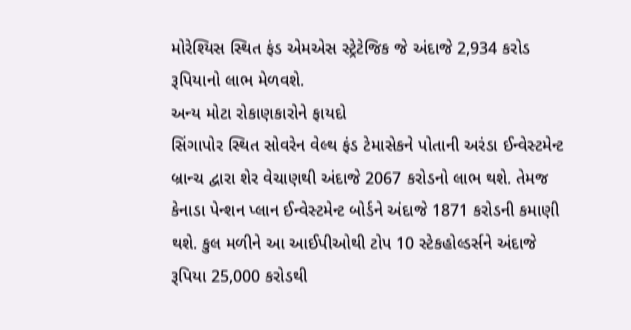મોરેશ્યિસ સ્થિત ફંડ એમએસ સ્ટ્રેટેજિક જે અંદાજે 2,934 કરોડ રૂપિયાનો લાભ મેળવશે.
અન્ય મોટા રોકાણકારોને ફાયદો
સિંગાપોર સ્થિત સોવરેન વેલ્થ ફંડ ટેમાસેકને પોતાની અરંડા ઈન્વેસ્ટમેન્ટ બ્રાન્ચ દ્વારા શેર વેચાણથી અંદાજે 2067 કરોડનો લાભ થશે. તેમજ કેનાડા પેન્શન પ્લાન ઈન્વેસ્ટમેન્ટ બોર્ડને અંદાજે 1871 કરોડની કમાણી થશે. કુલ મળીને આ આઈપીઓથી ટોપ 10 સ્ટેકહોલ્ડર્સને અંદાજે રૂપિયા 25,000 કરોડથી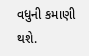વધુની કમાણી થશે.